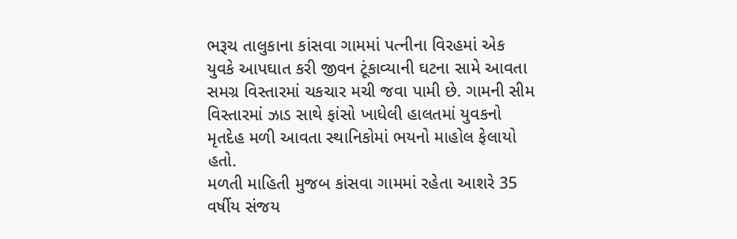ભરૂચ તાલુકાના કાંસવા ગામમાં પત્નીના વિરહમાં એક યુવકે આપઘાત કરી જીવન ટૂંકાવ્યાની ઘટના સામે આવતા સમગ્ર વિસ્તારમાં ચકચાર મચી જવા પામી છે. ગામની સીમ વિસ્તારમાં ઝાડ સાથે ફાંસો ખાધેલી હાલતમાં યુવકનો મૃતદેહ મળી આવતા સ્થાનિકોમાં ભયનો માહોલ ફેલાયો હતો.
મળતી માહિતી મુજબ કાંસવા ગામમાં રહેતા આશરે 35 વર્ષીય સંજય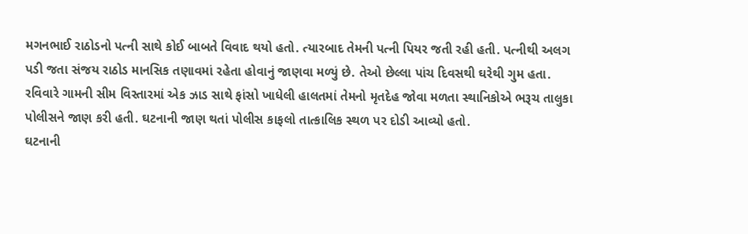મગનભાઈ રાઠોડનો પત્ની સાથે કોઈ બાબતે વિવાદ થયો હતો. ત્યારબાદ તેમની પત્ની પિયર જતી રહી હતી. પત્નીથી અલગ પડી જતા સંજય રાઠોડ માનસિક તણાવમાં રહેતા હોવાનું જાણવા મળ્યું છે. તેઓ છેલ્લા પાંચ દિવસથી ઘરેથી ગુમ હતા.
રવિવારે ગામની સીમ વિસ્તારમાં એક ઝાડ સાથે ફાંસો ખાધેલી હાલતમાં તેમનો મૃતદેહ જોવા મળતા સ્થાનિકોએ ભરૂચ તાલુકા પોલીસને જાણ કરી હતી. ઘટનાની જાણ થતાં પોલીસ કાફલો તાત્કાલિક સ્થળ પર દોડી આવ્યો હતો.
ઘટનાની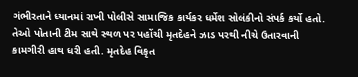ગંભીરતાને ધ્યાનમાં રાખી પોલીસે સામાજિક કાર્યકર ધર્મેશ સોલંકીનો સંપર્ક કર્યો હતો. તેઓ પોતાની ટીમ સાથે સ્થળ પર પહોંચી મૃતદેહને ઝાડ પરથી નીચે ઉતારવાની કામગીરી હાથ ધરી હતી. મૃતદેહ વિકૃત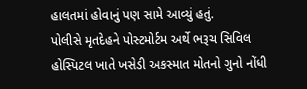હાલતમાં હોવાનું પણ સામે આવ્યું હતું.
પોલીસે મૃતદેહને પોસ્ટમોર્ટમ અર્થે ભરૂચ સિવિલ હોસ્પિટલ ખાતે ખસેડી અકસ્માત મોતનો ગુનો નોંધી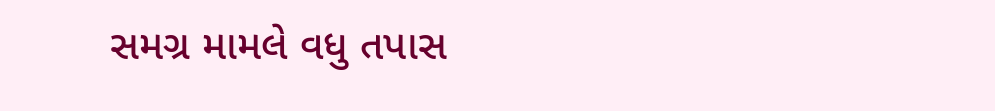સમગ્ર મામલે વધુ તપાસ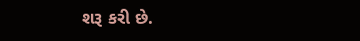શરૂ કરી છે.